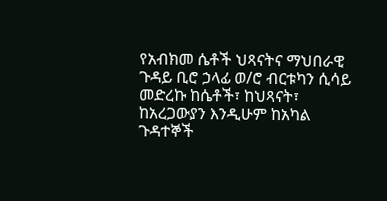የአብክመ ሴቶች ህጻናትና ማህበራዊ ጉዳይ ቢሮ ኃላፊ ወ/ሮ ብርቱካን ሲሳይ መድረኩ ከሴቶች፣ ከህጻናት፣ ከአረጋውያን እንዲሁም ከአካል ጉዳተኞች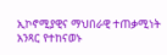ኢኮኖሚያዊና ማህበራዊ ተጠቃሚነት አንጻር የተከናወኑ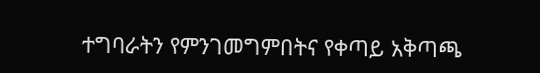ተግባራትን የምንገመግምበትና የቀጣይ አቅጣጫ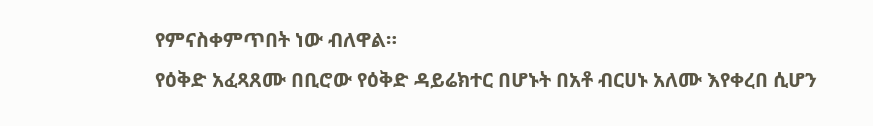የምናስቀምጥበት ነው ብለዋል።
የዕቅድ አፈጻጸሙ በቢሮው የዕቅድ ዳይሬክተር በሆኑት በአቶ ብርሀኑ አለሙ እየቀረበ ሲሆን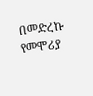በመድረኩ የመሞሪያ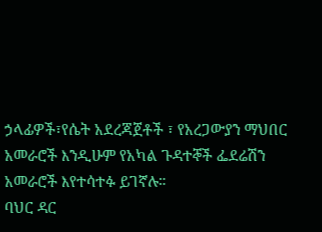ኃላፊዎች፣የሴት አደረጃጀቶች ፣ የአረጋውያን ማህበር አመራሮች እንዲሁም የአካል ጉዳተኞች ፌደሬሽን አመራሮች እየተሳተፉ ይገኛሉ።
ባህር ዳር